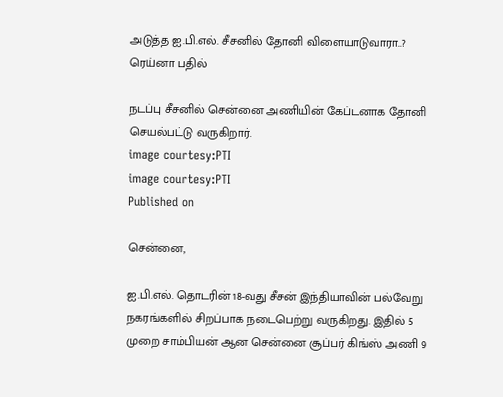அடுத்த ஐ.பி.எல். சீசனில் தோனி விளையாடுவாரா..? ரெய்னா பதில்

நடப்பு சீசனில் சென்னை அணியின் கேப்டனாக தோனி செயல்பட்டு வருகிறார்.
image courtesy:PTI
image courtesy:PTI
Published on

சென்னை,

ஐ.பி.எல். தொடரின் 18-வது சீசன் இந்தியாவின் பல்வேறு நகரங்களில் சிறப்பாக நடைபெற்று வருகிறது. இதில் 5 முறை சாம்பியன் ஆன சென்னை சூப்பர் கிங்ஸ் அணி 9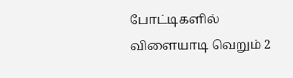போட்டிகளில் விளையாடி வெறும் 2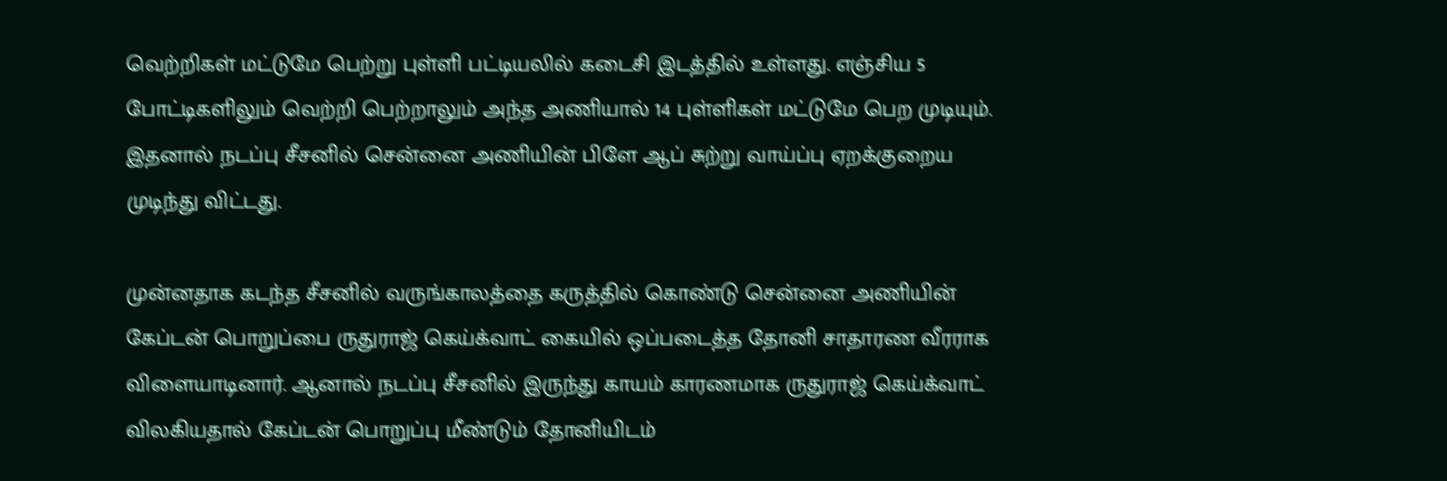வெற்றிகள் மட்டுமே பெற்று புள்ளி பட்டியலில் கடைசி இடத்தில் உள்ளது. எஞ்சிய 5 போட்டிகளிலும் வெற்றி பெற்றாலும் அந்த அணியால் 14 புள்ளிகள் மட்டுமே பெற முடியும். இதனால் நடப்பு சீசனில் சென்னை அணியின் பிளே ஆப் சுற்று வாய்ப்பு ஏறக்குறைய முடிந்து விட்டது.

முன்னதாக கடந்த சீசனில் வருங்காலத்தை கருத்தில் கொண்டு சென்னை அணியின் கேப்டன் பொறுப்பை ருதுராஜ் கெய்க்வாட் கையில் ஒப்படைத்த தோனி சாதாரண வீரராக விளையாடினார். ஆனால் நடப்பு சீசனில் இருந்து காயம் காரணமாக ருதுராஜ் கெய்க்வாட் விலகியதால் கேப்டன் பொறுப்பு மீண்டும் தோனியிடம்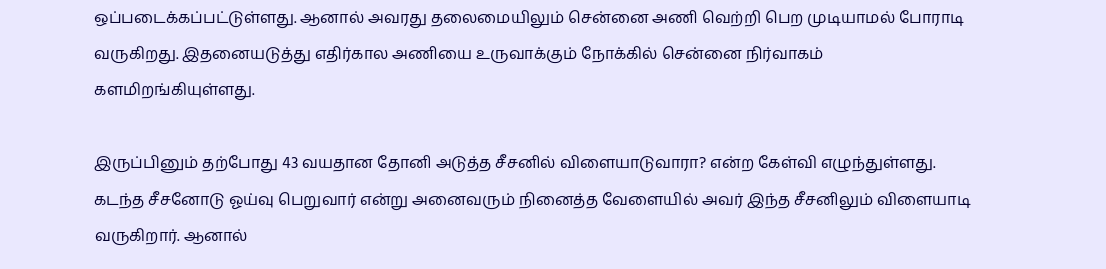ஒப்படைக்கப்பட்டுள்ளது. ஆனால் அவரது தலைமையிலும் சென்னை அணி வெற்றி பெற முடியாமல் போராடி வருகிறது. இதனையடுத்து எதிர்கால அணியை உருவாக்கும் நோக்கில் சென்னை நிர்வாகம் களமிறங்கியுள்ளது.

இருப்பினும் தற்போது 43 வயதான தோனி அடுத்த சீசனில் விளையாடுவாரா? என்ற கேள்வி எழுந்துள்ளது. கடந்த சீசனோடு ஓய்வு பெறுவார் என்று அனைவரும் நினைத்த வேளையில் அவர் இந்த சீசனிலும் விளையாடி வருகிறார். ஆனால்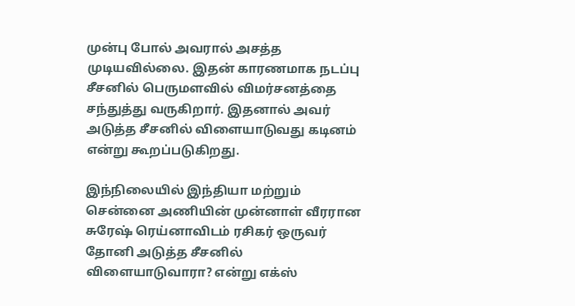முன்பு போல் அவரால் அசத்த முடியவில்லை. இதன் காரணமாக நடப்பு சீசனில் பெருமளவில் விமர்சனத்தை சந்துத்து வருகிறார். இதனால் அவர் அடுத்த சீசனில் விளையாடுவது கடினம் என்று கூறப்படுகிறது.

இந்நிலையில் இந்தியா மற்றும் சென்னை அணியின் முன்னாள் வீரரான சுரேஷ் ரெய்னாவிடம் ரசிகர் ஒருவர் தோனி அடுத்த சீசனில் விளையாடுவாரா? என்று எக்ஸ்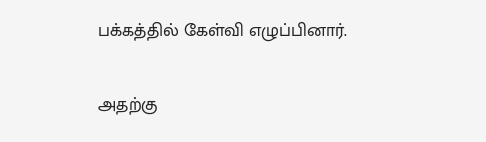பக்கத்தில் கேள்வி எழுப்பினார்.

அதற்கு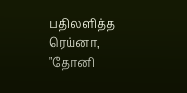பதிலளித்த ரெய்னா, "தோனி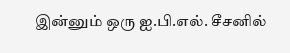இன்னும் ஒரு ஐ.பி.எல். சீசனில்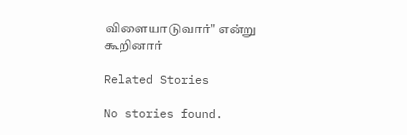விளையாடுவார்" என்று கூறினார்

Related Stories

No stories found.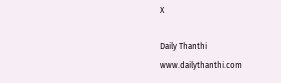X

Daily Thanthi
www.dailythanthi.com